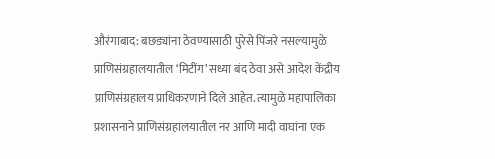औरंगाबाद: बछड्यांना ठेवण्यासाठी पुरेसे पिंजरे नसल्यामुळे प्राणिसंग्रहालयातील ‘मिटींग’ सध्या बंद ठेवा असे आदेश केंद्रीय प्राणिसंग्रहालय प्राधिकरणाने दिले आहेत. त्यामुळे महापालिका प्रशासनाने प्राणिसंग्रहालयातील नर आणि मादी वाघांना एक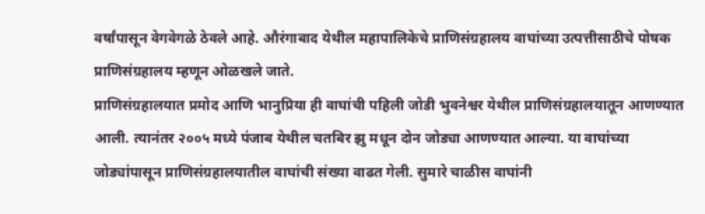वर्षांपासून वेगवेगळे ठेवले आहे. औरंगाबाद येथील महापालिकेचे प्राणिसंग्रहालय वाघांच्या उत्पत्तीसाठीचे पोषक प्राणिसंग्रहालय म्हणून ओळखले जाते.
प्राणिसंग्रहालयात प्रमोद आणि भानुप्रिया ही वाघांची पहिली जोडी भुवनेश्वर येथील प्राणिसंग्रहालयातून आणण्यात आली. त्यानंतर २००५ मध्ये पंजाब येथील चतबिर झु मधून दोन जोड्या आणण्यात आल्या. या वाघांच्या जोड्यांपासून प्राणिसंग्रहालयातील वाघांची संख्या वाढत गेली. सुमारे चाळीस वाघांनी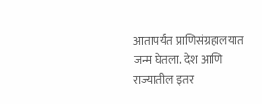आतापर्यंत प्राणिसंग्रहालयात जन्म घेतला. देश आणि राज्यातील इतर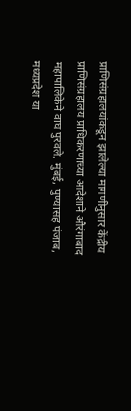प्राणिसंग्रहालयांकडून झालेल्या मागणीनुसार केंद्रीय प्राणिसंग्रहालय प्राधिकरणाच्या आदेशाने औरंगाबाद महापालिकेने वाघ पुरवले. मुंबई, पुण्यासह पंजाब, मध्यप्रदेश या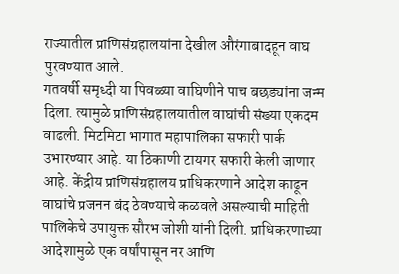राज्यातील प्राणिसंग्रहालयांना देखील औरंगाबादहून वाघ पुरवण्यात आले.
गतवर्षी समृध्दी या पिवळ्या वाघिणीने पाच बछड्यांना जन्म दिला. त्यामुळे प्राणिसंग्रहालयातील वाघांची संख्या एकदम वाढली. मिटमिटा भागात महापालिका सफारी पार्क उभारण्यार आहे. या ठिकाणी टायगर सफारी केली जाणार आहे. केंद्रीय प्राणिसंग्रहालय प्राधिकरणाने आदेश काढून वाघांचे प्रजनन बंद ठेवण्याचे कळवले असल्याची माहिती पालिकेचे उपायुक्त सौरभ जोशी यांनी दिली. प्राधिकरणाच्या आदेशामुळे एक वर्षांपासून नर आणि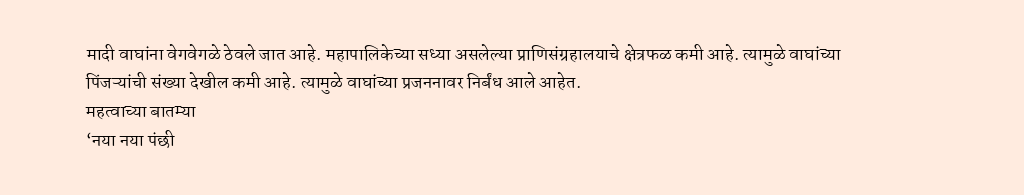मादी वाघांना वेगवेगळे ठेवले जात आहे. महापालिकेच्या सध्या असलेल्या प्राणिसंग्रहालयाचे क्षेत्रफळ कमी आहे. त्यामुळे वाघांच्या पिंजऱ्यांची संख्या देखील कमी आहे. त्यामुळे वाघांच्या प्रजननावर निर्बंध आले आहेत.
महत्वाच्या बातम्या
‘नया नया पंछी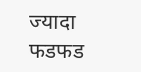ज्यादा फडफड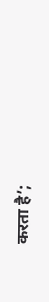करता है’;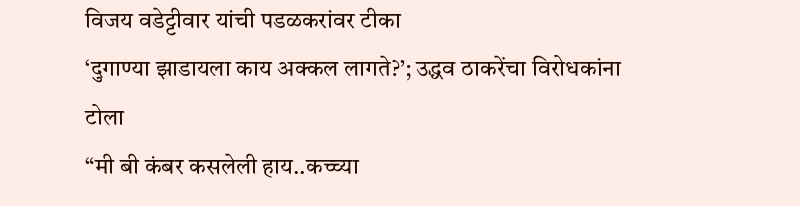विजय वडेट्टीवार यांची पडळकरांवर टीका
‘दुगाण्या झाडायला काय अक्कल लागते?’; उद्धव ठाकरेंचा विरोधकांना टोला
“मी बी कंबर कसलेली हाय..कच्च्या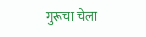गुरूचा चेला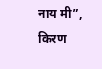नाय मी”, किरण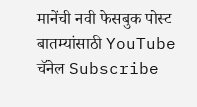मानेंची नवी फेसबुक पोस्ट
बातम्यांसाठी YouTube चॅनेल Subscribe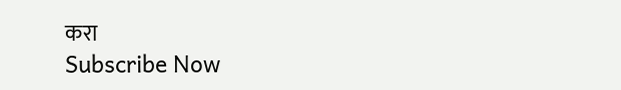करा
Subscribe Now